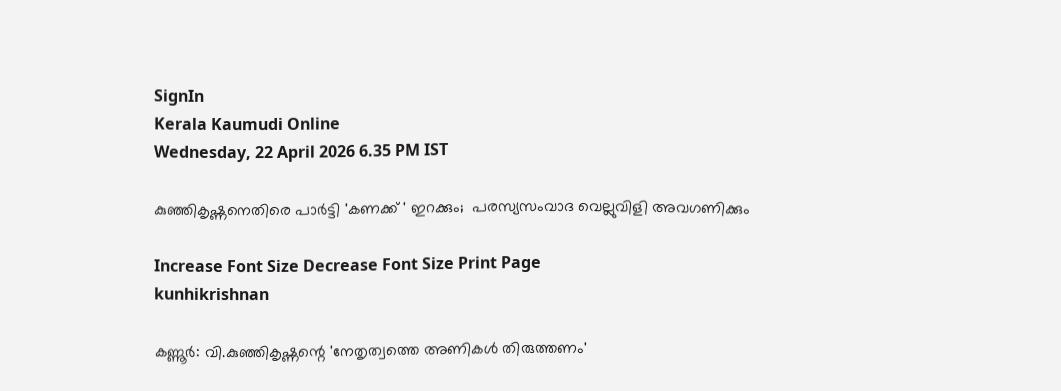SignIn
Kerala Kaumudi Online
Wednesday, 22 April 2026 6.35 PM IST

കുഞ്ഞികൃഷ്ണനെതിരെ പാർട്ടി 'കണക്ക് ' ഇറക്കും;  പരസ്യസംവാദ വെല്ലുവിളി അവഗണിക്കും

Increase Font Size Decrease Font Size Print Page
kunhikrishnan

കണ്ണൂർ: വി.കുഞ്ഞികൃഷ്ണന്റെ 'നേതൃത്വത്തെ അണികൾ തിരുത്തണം'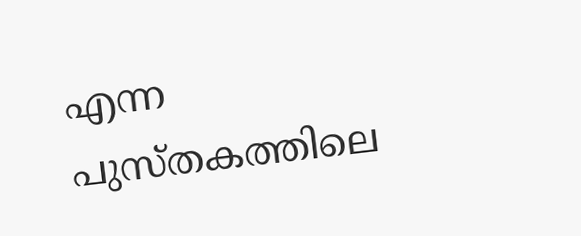എന്ന പുസ്തകത്തിലെ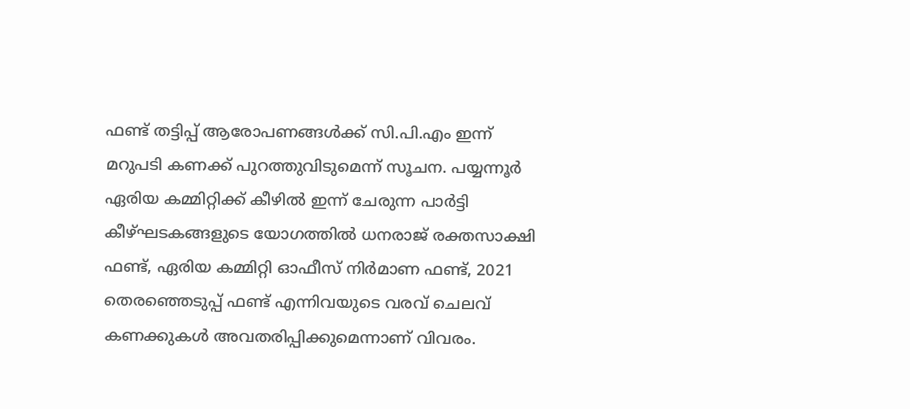ഫണ്ട് തട്ടിപ്പ് ആരോപണങ്ങൾക്ക് സി.പി.എം ഇന്ന് മറുപടി കണക്ക് പുറത്തുവിടുമെന്ന് സൂചന. പയ്യന്നൂർ ഏരിയ കമ്മിറ്റിക്ക് കീഴിൽ ഇന്ന് ചേരുന്ന പാർട്ടി കീഴ്ഘടകങ്ങളുടെ യോഗത്തിൽ ധനരാജ് രക്തസാക്ഷി ഫണ്ട്, ഏരിയ കമ്മിറ്റി ഓഫീസ് നിർമാണ ഫണ്ട്, 2021 തെരഞ്ഞെടുപ്പ് ഫണ്ട് എന്നിവയുടെ വരവ് ചെലവ് കണക്കുകൾ അവതരിപ്പിക്കുമെന്നാണ് വിവരം.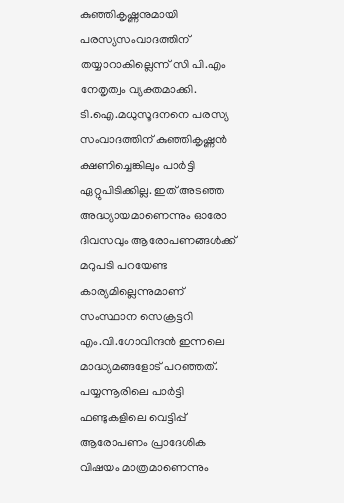കുഞ്ഞികൃഷ്ണനുമായി പരസ്യസംവാദത്തിന് തയ്യാറാകില്ലെന്ന് സി പി.എം നേതൃത്വം വ്യക്തമാക്കി. ടി.ഐ.മധുസൂദനനെ പരസ്യ സംവാദത്തിന് കുഞ്ഞികൃഷ്ണൻ ക്ഷണിച്ചെങ്കിലും പാർട്ടി ഏറ്റുപിടിക്കില്ല. ഇത് അടഞ്ഞ അദ്ധ്യായമാണെന്നും ഓരോ ദിവസവും ആരോപണങ്ങൾക്ക് മറുപടി പറയേണ്ട കാര്യമില്ലെന്നുമാണ് സംസ്ഥാന സെക്രട്ടറി എം.വി.ഗോവിന്ദൻ ഇന്നലെ മാദ്ധ്യമങ്ങളോട് പറഞ്ഞത്. പയ്യന്നൂരിലെ പാർട്ടി ഫണ്ടുകളിലെ വെട്ടിപ്പ് ആരോപണം പ്രാദേശിക വിഷയം മാത്രമാണെന്നും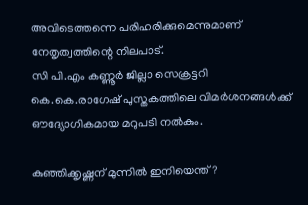അവിടെത്തന്നെ പരിഹരിക്കുമെന്നുമാണ് നേതൃത്വത്തിന്റെ നിലപാട്.
സി പി.എം കണ്ണൂർ ജില്ലാ സെക്രട്ടറി കെ.കെ.രാഗേഷ് പുസ്തകത്തിലെ വിമർശനങ്ങൾക്ക് ഔദ്യോഗികമായ മറുപടി നൽകും.

കുഞ്ഞിക്കൃഷ്ണന് മുന്നിൽ ഇനിയെന്ത്?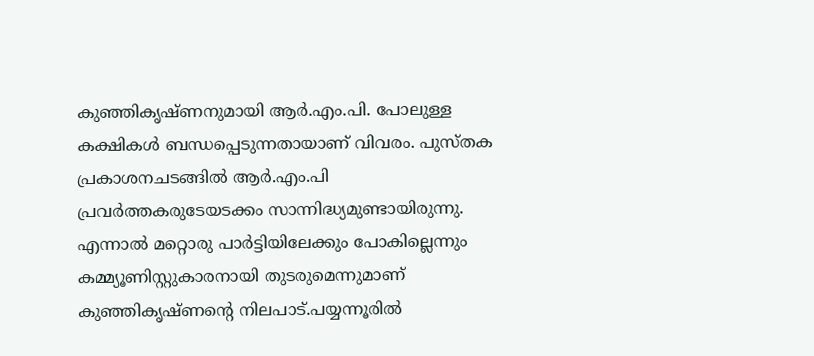കുഞ്ഞികൃഷ്ണനുമായി ആർ.എം.പി. പോലുള്ള കക്ഷികൾ ബന്ധപ്പെടുന്നതായാണ് വിവരം. പുസ്തക പ്രകാശനചടങ്ങിൽ ആർ.എം.പി പ്രവർത്തകരുടേയടക്കം സാന്നിദ്ധ്യമുണ്ടായിരുന്നു. എന്നാൽ മറ്റൊരു പാർട്ടിയിലേക്കും പോകില്ലെന്നും കമ്മ്യൂണിസ്റ്റുകാരനായി തുടരുമെന്നുമാണ് കുഞ്ഞികൃഷ്ണന്റെ നിലപാട്.പയ്യന്നൂരിൽ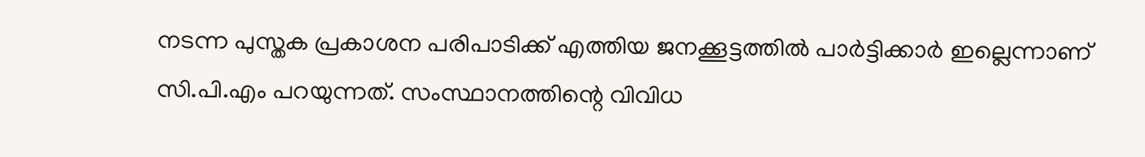നടന്ന പുസ്തക പ്രകാശന പരിപാടിക്ക് എത്തിയ ജനക്കൂട്ടത്തിൽ പാർട്ടിക്കാർ ഇല്ലെന്നാണ് സി.പി.എം പറയുന്നത്. സംസ്ഥാനത്തിന്റെ വിവിധ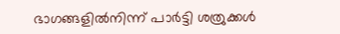ഭാഗങ്ങളിൽനിന്ന് പാർട്ടി ശത്രുക്കൾ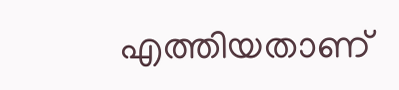എത്തിയതാണ്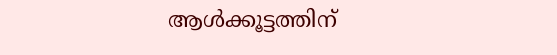ആൾക്കൂട്ടത്തിന്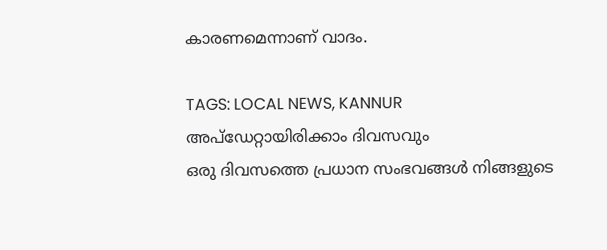കാരണമെന്നാണ് വാദം.

TAGS: LOCAL NEWS, KANNUR
അപ്ഡേറ്റായിരിക്കാം ദിവസവും
ഒരു ദിവസത്തെ പ്രധാന സംഭവങ്ങൾ നിങ്ങളുടെ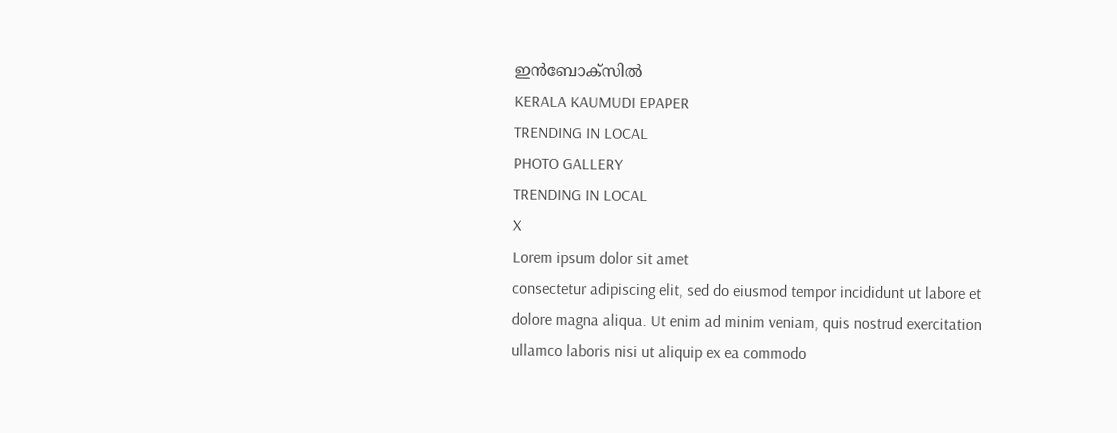ഇൻബോക്സിൽ
KERALA KAUMUDI EPAPER
TRENDING IN LOCAL
PHOTO GALLERY
TRENDING IN LOCAL
X
Lorem ipsum dolor sit amet
consectetur adipiscing elit, sed do eiusmod tempor incididunt ut labore et dolore magna aliqua. Ut enim ad minim veniam, quis nostrud exercitation ullamco laboris nisi ut aliquip ex ea commodo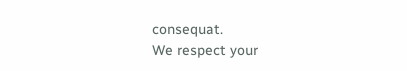consequat.
We respect your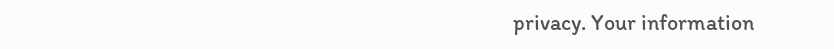privacy. Your information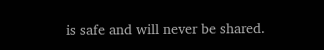is safe and will never be shared.